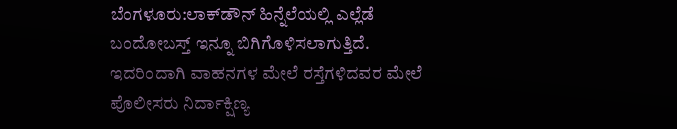ಬೆಂಗಳೂರು:ಲಾಕ್‌ಡೌನ್‌ ಹಿನ್ನೆಲೆಯಲ್ಲಿ ಎಲ್ಲೆಡೆ ಬಂದೋಬಸ್ತ್‌ ಇನ್ನೂ ಬಿಗಿಗೊಳಿಸಲಾಗುತ್ತಿದೆ. ಇದರಿಂದಾಗಿ ವಾಹನಗಳ ಮೇಲೆ ರಸ್ತೆಗಳಿದವರ ಮೇಲೆ ಪೊಲೀಸರು ನಿರ್ದಾಕ್ಷಿಣ್ಯ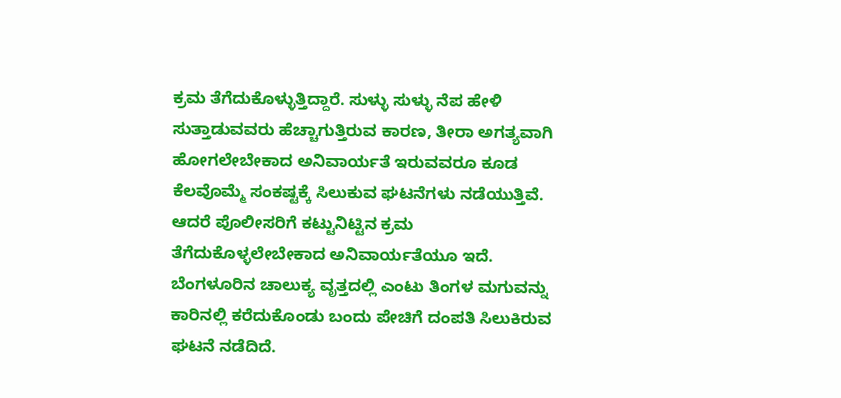ಕ್ರಮ ತೆಗೆದುಕೊಳ್ಳುತ್ತಿದ್ದಾರೆ. ಸುಳ್ಳು ಸುಳ್ಳು ನೆಪ ಹೇಳಿ ಸುತ್ತಾಡುವವರು ಹೆಚ್ಚಾಗುತ್ತಿರುವ ಕಾರಣ, ತೀರಾ ಅಗತ್ಯವಾಗಿ ಹೋಗಲೇಬೇಕಾದ ಅನಿವಾರ್ಯತೆ ಇರುವವರೂ ಕೂಡ ಕೆಲವೊಮ್ಮೆ ಸಂಕಷ್ಟಕ್ಕೆ ಸಿಲುಕುವ ಘಟನೆಗಳು ನಡೆಯುತ್ತಿವೆ. ಆದರೆ ಪೊಲೀಸರಿಗೆ ಕಟ್ಟುನಿಟ್ಟಿನ ಕ್ರಮ ತೆಗೆದುಕೊಳ್ಳಲೇಬೇಕಾದ ಅನಿವಾರ್ಯತೆಯೂ ಇದೆ.
ಬೆಂಗಳೂರಿನ ಚಾಲುಕ್ಯ ವೃತ್ತದಲ್ಲಿ ಎಂಟು ತಿಂಗಳ ಮಗುವನ್ನು ಕಾರಿನಲ್ಲಿ ಕರೆದುಕೊಂಡು ಬಂದು ಪೇಚಿಗೆ ದಂಪತಿ ಸಿಲುಕಿರುವ ಘಟನೆ ನಡೆದಿದೆ.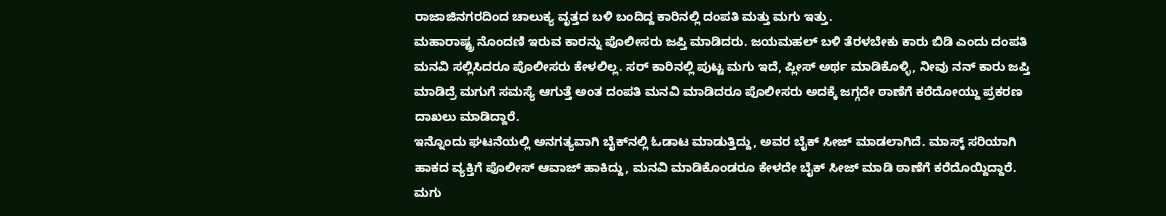ರಾಜಾಜಿನಗರದಿಂದ ಚಾಲುಕ್ಯ ವೃತ್ತದ ಬಳಿ ಬಂದಿದ್ದ ಕಾರಿನಲ್ಲಿ ದಂಪತಿ ಮತ್ತು ಮಗು ಇತ್ತು.
ಮಹಾರಾಷ್ಟ್ರ ನೊಂದಣಿ ಇರುವ ಕಾರನ್ನು ಪೊಲೀಸರು ಜಪ್ತಿ ಮಾಡಿದರು. ಜಯಮಹಲ್ ಬಳಿ ತೆರಳಬೇಕು ಕಾರು ಬಿಡಿ ಎಂದು ದಂಪತಿ ಮನವಿ ಸಲ್ಲಿಸಿದರೂ ಪೊಲೀಸರು ಕೇಳಲಿಲ್ಲ. ಸರ್ ಕಾರಿನಲ್ಲಿ ಪುಟ್ಟ ಮಗು ಇದೆ, ಪ್ಲೀಸ್‌ ಅರ್ಥ ಮಾಡಿಕೊಳ್ಳಿ, ನೀವು ನನ್ ಕಾರು ಜಪ್ತಿ ಮಾಡಿದ್ರೆ ಮಗುಗೆ ಸಮಸ್ಯೆ ಆಗುತ್ತೆ ಅಂತ ದಂಪತಿ ಮನವಿ ಮಾಡಿದರೂ ಪೊಲೀಸರು ಅದಕ್ಕೆ ಜಗ್ಗದೇ ಠಾಣೆಗೆ ಕರೆದೋಯ್ದು ಪ್ರಕರಣ ದಾಖಲು ಮಾಡಿದ್ದಾರೆ.
ಇನ್ನೊಂದು ಘಟನೆಯಲ್ಲಿ ಅನಗತ್ಯವಾಗಿ ಬೈಕ್‌ನಲ್ಲಿ ಓಡಾಟ ಮಾಡುತ್ತಿದ್ದು, ಅವರ ಬೈಕ್‌ ಸೀಜ್‌ ಮಾಡಲಾಗಿದೆ. ಮಾಸ್ಕ್ ಸರಿಯಾಗಿ ಹಾಕದ ವ್ಯಕ್ತಿಗೆ ಪೊಲೀಸ್ ಆವಾಜ್‌ ಹಾಕಿದ್ದು, ಮನವಿ ಮಾಡಿಕೊಂಡರೂ ಕೇಳದೇ ಬೈಕ್‌ ಸೀಜ್‌ ಮಾಡಿ ಠಾಣೆಗೆ ಕರೆದೊಯ್ದಿದ್ದಾರೆ.
ಮಗು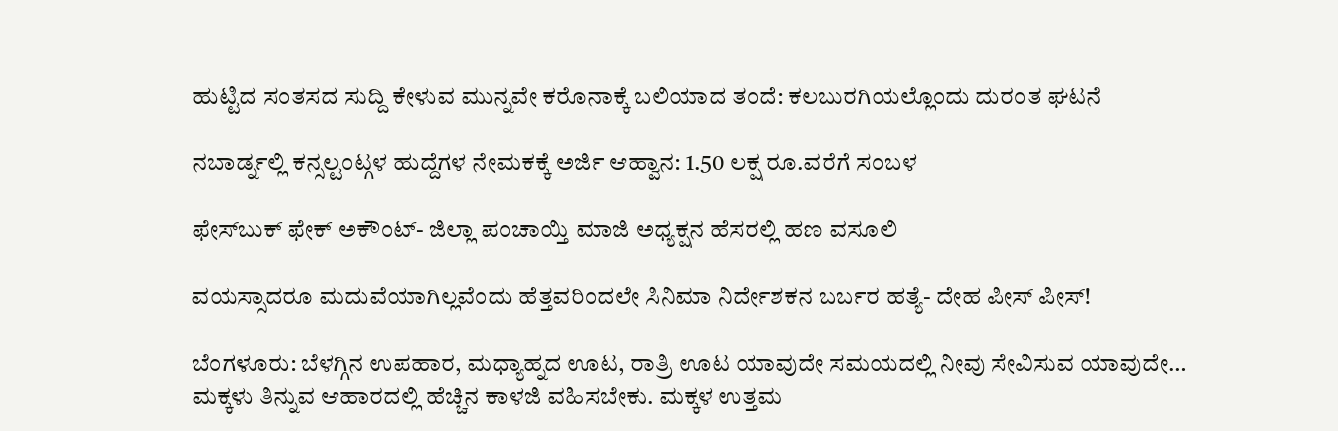ಹುಟ್ಟಿದ ಸಂತಸದ ಸುದ್ದಿ ಕೇಳುವ ಮುನ್ನವೇ ಕರೊನಾಕ್ಕೆ ಬಲಿಯಾದ ತಂದೆ: ಕಲಬುರಗಿಯಲ್ಲೊಂದು ದುರಂತ ಘಟನೆ

ನಬಾರ್ಡ್ನಲ್ಲಿ ಕನ್ಸಲ್ಟಂಟ್ಗಳ ಹುದ್ದೆಗಳ ನೇಮಕಕ್ಕೆ ಅರ್ಜಿ ಆಹ್ವಾನ: 1.50 ಲಕ್ಷ ರೂ.ವರೆಗೆ ಸಂಬಳ

ಫೇಸ್‌ಬುಕ್ ಫೇಕ್ ಅಕೌಂಟ್‌- ಜಿಲ್ಲಾ ಪಂಚಾಯ್ತಿ ಮಾಜಿ ಅಧ್ಯಕ್ಷನ ಹೆಸರಲ್ಲಿ ಹಣ ವಸೂಲಿ

ವಯಸ್ಸಾದರೂ ಮದುವೆಯಾಗಿಲ್ಲವೆಂದು ಹೆತ್ತವರಿಂದಲೇ ಸಿನಿಮಾ ನಿರ್ದೇಶಕನ ಬರ್ಬರ ಹತ್ಯೆ- ದೇಹ ಪೀಸ್‌ ಪೀಸ್‌!

ಬೆಂಗಳೂರು: ಬೆಳಗ್ಗಿನ ಉಪಹಾರ, ಮಧ್ಯಾಹ್ನದ ಊಟ, ರಾತ್ರಿ ಊಟ ಯಾವುದೇ ಸಮಯದಲ್ಲಿ ನೀವು ಸೇವಿಸುವ ಯಾವುದೇ…
ಮಕ್ಕಳು ತಿನ್ನುವ ಆಹಾರದಲ್ಲಿ ಹೆಚ್ಚಿನ ಕಾಳಜಿ ವಹಿಸಬೇಕು. ಮಕ್ಕಳ ಉತ್ತಮ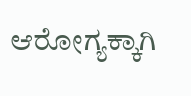ಆರೋಗ್ಯಕ್ಕಾಗಿ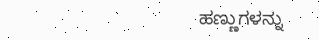ಹಣ್ಣುಗಳನ್ನು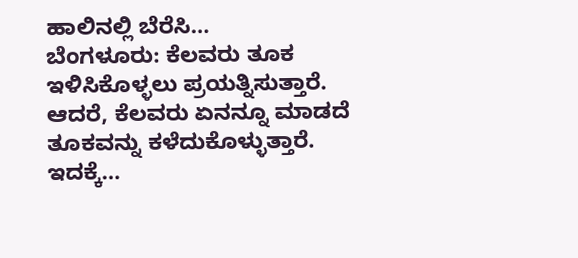ಹಾಲಿನಲ್ಲಿ ಬೆರೆಸಿ…
ಬೆಂಗಳೂರು: ಕೆಲವರು ತೂಕ ಇಳಿಸಿಕೊಳ್ಳಲು ಪ್ರಯತ್ನಿಸುತ್ತಾರೆ. ಆದರೆ, ಕೆಲವರು ಏನನ್ನೂ ಮಾಡದೆ ತೂಕವನ್ನು ಕಳೆದುಕೊಳ್ಳುತ್ತಾರೆ. ಇದಕ್ಕೆ…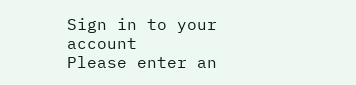Sign in to your account
Please enter an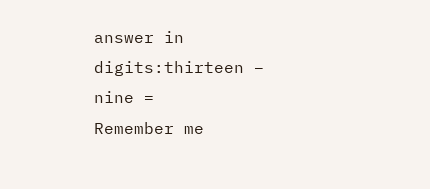answer in digits:thirteen − nine =
Remember me